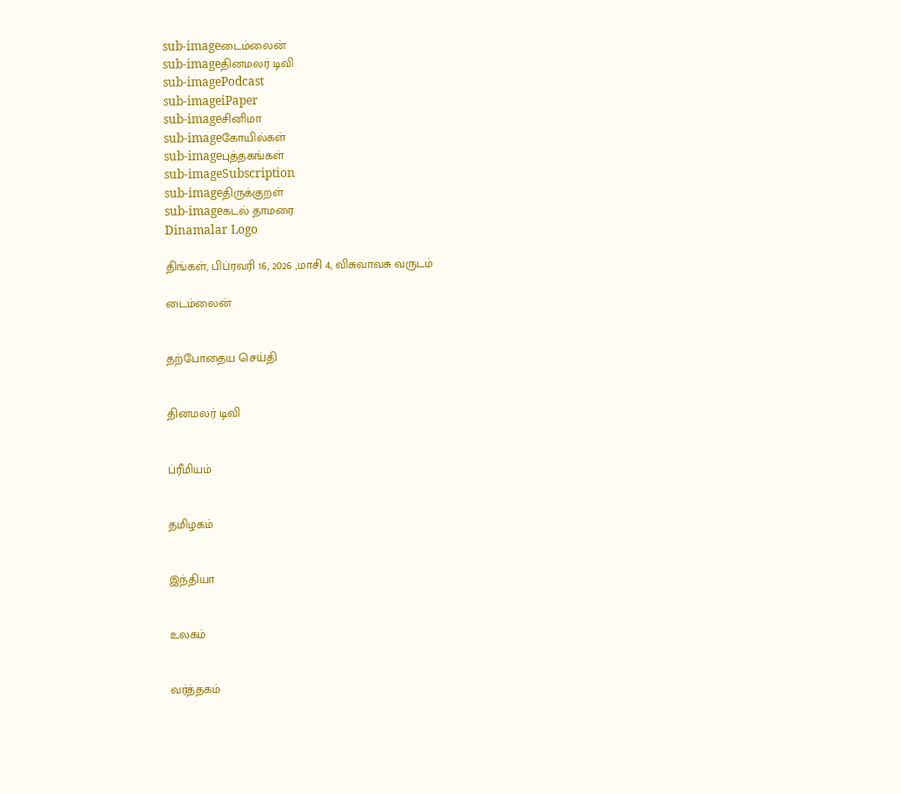sub-imageடைம்லைன்
sub-imageதினமலர் டிவி
sub-imagePodcast
sub-imageiPaper
sub-imageசினிமா
sub-imageகோயில்கள்
sub-imageபுத்தகங்கள்
sub-imageSubscription
sub-imageதிருக்குறள்
sub-imageகடல் தாமரை
Dinamalar Logo

திங்கள், பிப்ரவரி 16, 2026 ,மாசி 4, விசுவாவசு வருடம்

டைம்லைன்


தற்போதைய செய்தி


தினமலர் டிவி


ப்ரீமியம்


தமிழகம்


இந்தியா


உலகம்


வர்த்தகம்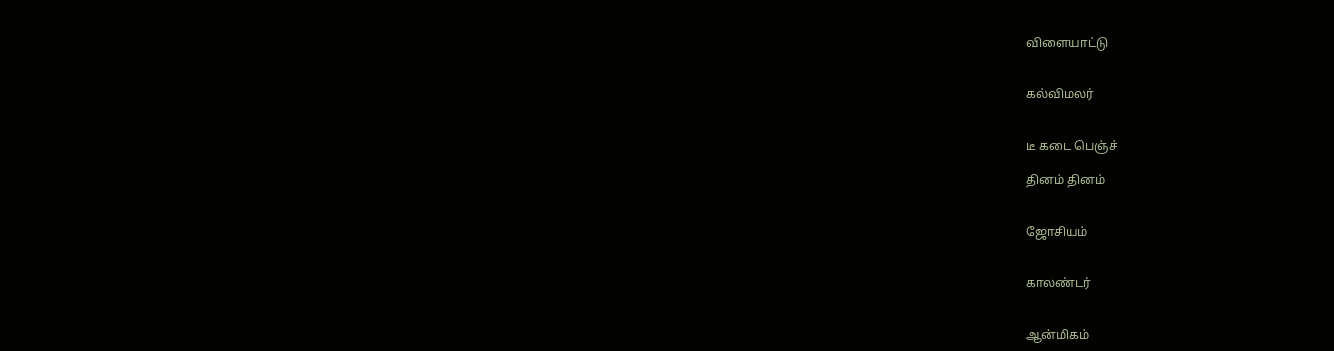விளையாட்டு


கல்விமலர்


டீ கடை பெஞ்ச்

தினம் தினம்


ஜோசியம்


காலண்டர்


ஆன்மிகம்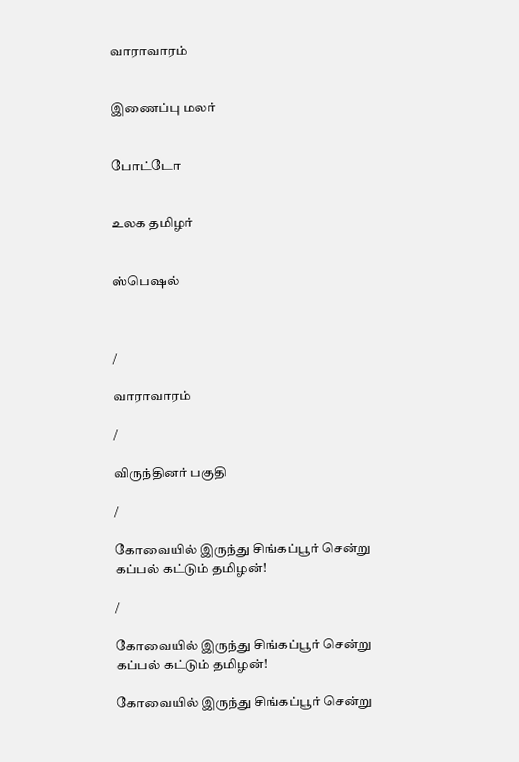வாராவாரம்


இணைப்பு மலர்


போட்டோ


உலக தமிழர்


ஸ்பெஷல்



/

வாராவாரம்

/

விருந்தினர் பகுதி

/

கோவையில் இருந்து சிங்கப்பூர் சென்று கப்பல் கட்டும் தமிழன்!

/

கோவையில் இருந்து சிங்கப்பூர் சென்று கப்பல் கட்டும் தமிழன்!

கோவையில் இருந்து சிங்கப்பூர் சென்று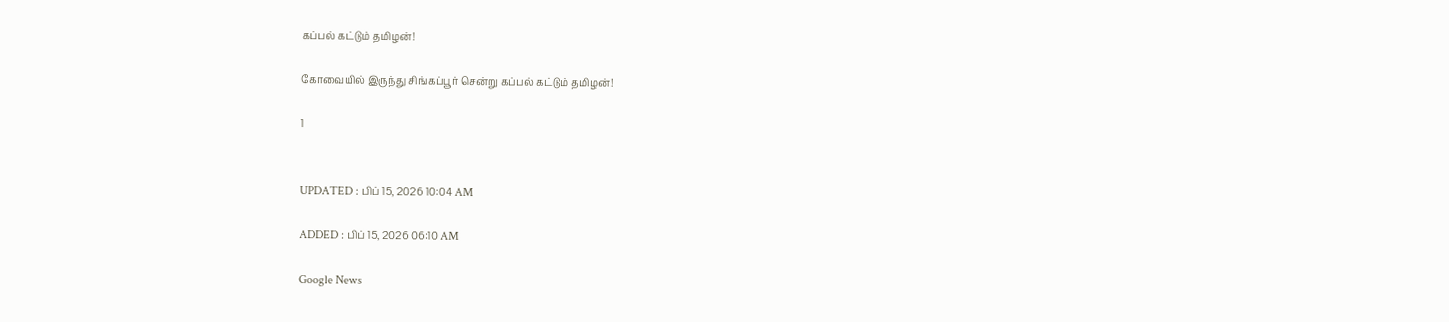கப்பல் கட்டும் தமிழன்!

கோவையில் இருந்து சிங்கப்பூர் சென்று கப்பல் கட்டும் தமிழன்!

1


UPDATED : பிப் 15, 2026 10:04 AM

ADDED : பிப் 15, 2026 06:10 AM

Google News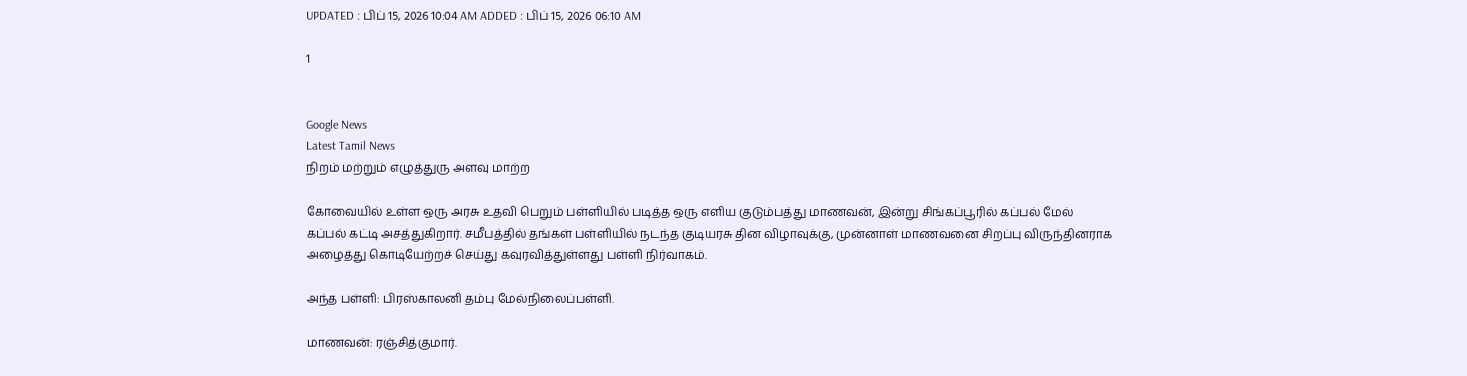UPDATED : பிப் 15, 2026 10:04 AM ADDED : பிப் 15, 2026 06:10 AM

1


Google News
Latest Tamil News
நிறம் மற்றும் எழுத்துரு அளவு மாற்ற

கோவையில் உள்ள ஒரு அரசு உதவி பெறும் பள்ளியில் படித்த ஒரு எளிய குடும்பத்து மாணவன், இன்று சிங்கப்பூரில் கப்பல் மேல் கப்பல் கட்டி அசத்துகிறார். சமீபத்தில் தங்கள் பள்ளியில் நடந்த குடியரசு தின விழாவுக்கு, முன்னாள் மாணவனை சிறப்பு விருந்தினராக அழைத்து கொடியேற்றச் செய்து கவுரவித்துள்ளது பள்ளி நிர்வாகம்.

அந்த பள்ளி: பிரஸ்காலனி தம்பு மேல்நிலைப்பள்ளி.

மாணவன்: ரஞ்சித்குமார்.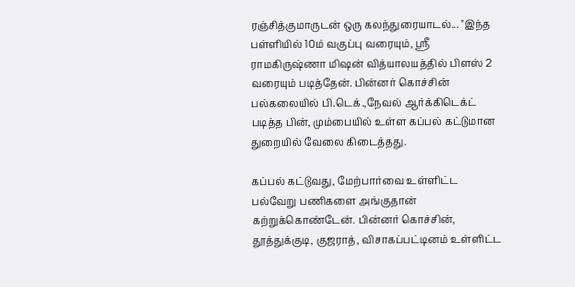ரஞ்சித்குமாருடன் ஒரு கலந்துரையாடல்... ''இந்த பள்ளியில் 10ம் வகுப்பு வரையும், ஸ்ரீ ராமகிருஷ்ணா மிஷன் வித்யாலயத்தில் பிளஸ் 2 வரையும் படித்தேன். பின்னர் கொச்சின் பல்கலையில் பி.டெக்.,நேவல் ஆர்க்கிடெக்ட் படித்த பின், மும்பையில் உள்ள கப்பல் கட்டுமான துறையில் வேலை கிடைத்தது.

கப்பல் கட்டுவது, மேற்பார்வை உள்ளிட்ட பல்வேறு பணிகளை அங்குதான் கற்றுக்கொண்டேன். பின்னர் கொச்சின், தூத்துக்குடி, குஜராத், விசாகப்பட்டினம் உள்ளிட்ட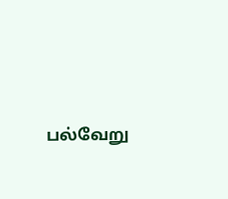பல்வேறு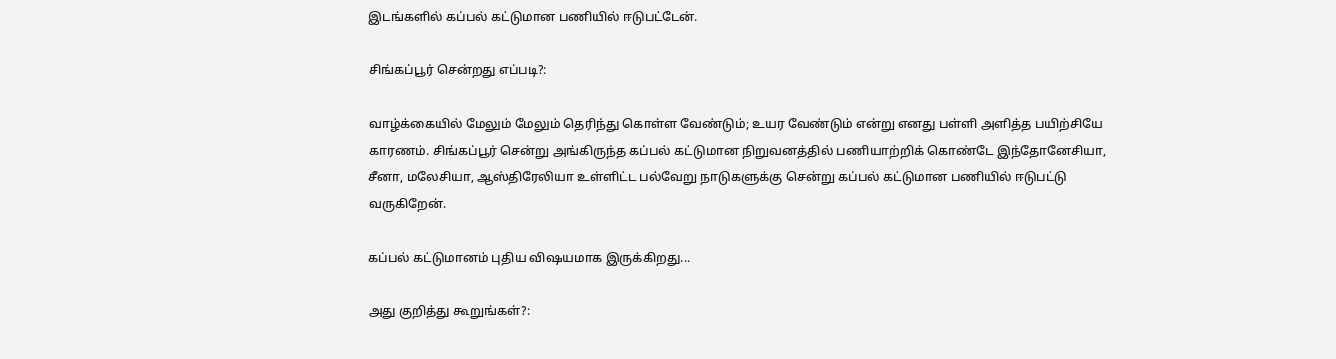இடங்களில் கப்பல் கட்டுமான பணியில் ஈடுபட்டேன்.

சிங்கப்பூர் சென்றது எப்படி?:

வாழ்க்கையில் மேலும் மேலும் தெரிந்து கொள்ள வேண்டும்; உயர வேண்டும் என்று எனது பள்ளி அளித்த பயிற்சியே காரணம். சிங்கப்பூர் சென்று அங்கிருந்த கப்பல் கட்டுமான நிறுவனத்தில் பணியாற்றிக் கொண்டே இந்தோனேசியா, சீனா, மலேசியா, ஆஸ்திரேலியா உள்ளிட்ட பல்வேறு நாடுகளுக்கு சென்று கப்பல் கட்டுமான பணியில் ஈடுபட்டு வருகிறேன்.

கப்பல் கட்டுமானம் புதிய விஷயமாக இருக்கிறது...

அது குறித்து கூறுங்கள்?: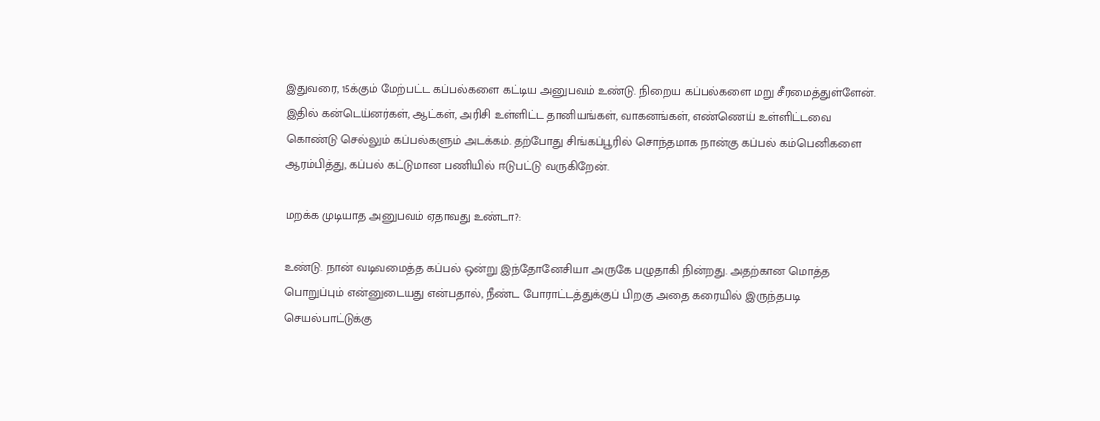இதுவரை, 15க்கும் மேற்பட்ட கப்பல்களை கட்டிய அனுபவம் உண்டு. நிறைய கப்பல்களை மறு சீரமைத்துள்ளேன். இதில் கன்டெய்னர்கள், ஆட்கள், அரிசி உள்ளிட்ட தானியங்கள், வாகனங்கள், எண்ணெய் உள்ளிட்டவை கொண்டு செல்லும் கப்பல்களும் அடக்கம். தற்போது சிங்கப்பூரில் சொந்தமாக நான்கு கப்பல் கம்பெனிகளை ஆரம்பித்து, கப்பல் கட்டுமான பணியில் ஈடுபட்டு வருகிறேன்.

மறக்க முடியாத அனுபவம் ஏதாவது உண்டா?:

உண்டு. நான் வடிவமைத்த கப்பல் ஒன்று இந்தோனேசியா அருகே பழுதாகி நின்றது. அதற்கான மொத்த பொறுப்பும் என்னுடையது என்பதால், நீண்ட போராட்டத்துக்குப் பிறகு அதை கரையில் இருந்தபடி செயல்பாட்டுக்கு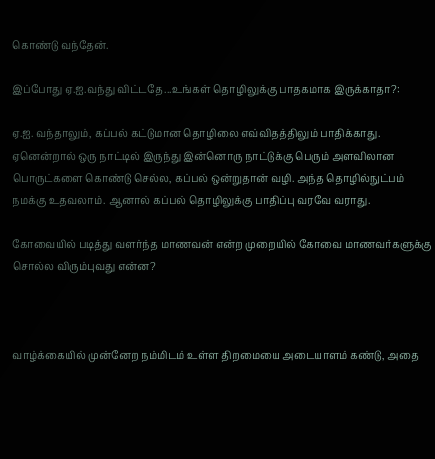கொண்டு வந்தேன்.

இப்போது ஏ.ஐ.வந்து விட்டதே...உங்கள் தொழிலுக்கு பாதகமாக இருக்காதா?:

ஏ.ஐ. வந்தாலும், கப்பல் கட்டுமான தொழிலை எவ்விதத்திலும் பாதிக்காது. ஏனென்றால் ஒரு நாட்டில் இருந்து இன்னொரு நாட்டுக்கு பெரும் அளவிலான பொருட்களை கொண்டு செல்ல, கப்பல் ஒன்றுதான் வழி. அந்த தொழில்நுட்பம் நமக்கு உதவலாம். ஆனால் கப்பல் தொழிலுக்கு பாதிப்பு வரவே வராது.

கோவையில் படித்து வளர்ந்த மாணவன் என்ற முறையில் கோவை மாணவர்களுக்கு சொல்ல விரும்புவது என்ன?



வாழ்க்கையில் முன்னேற நம்மிடம் உள்ள திறமையை அடையாளம் கண்டு, அதை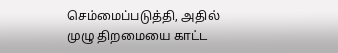செம்மைப்படுத்தி, அதில் முழு திறமையை காட்ட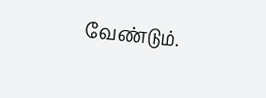வேண்டும்.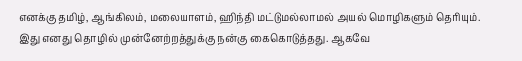எனக்கு தமிழ், ஆங்கிலம், மலையாளம், ஹிந்தி மட்டுமல்லாமல் அயல் மொழிகளும் தெரியும். இது எனது தொழில் முன்னேற்றத்துக்கு நன்கு கைகொடுத்தது. ஆகவே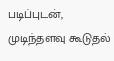படிப்புடன், முடிந்தளவு கூடுதல்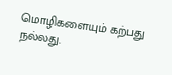மொழிகளையும் கற்பது நல்லது.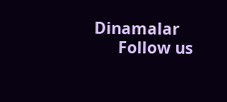Dinamalar
      Follow us